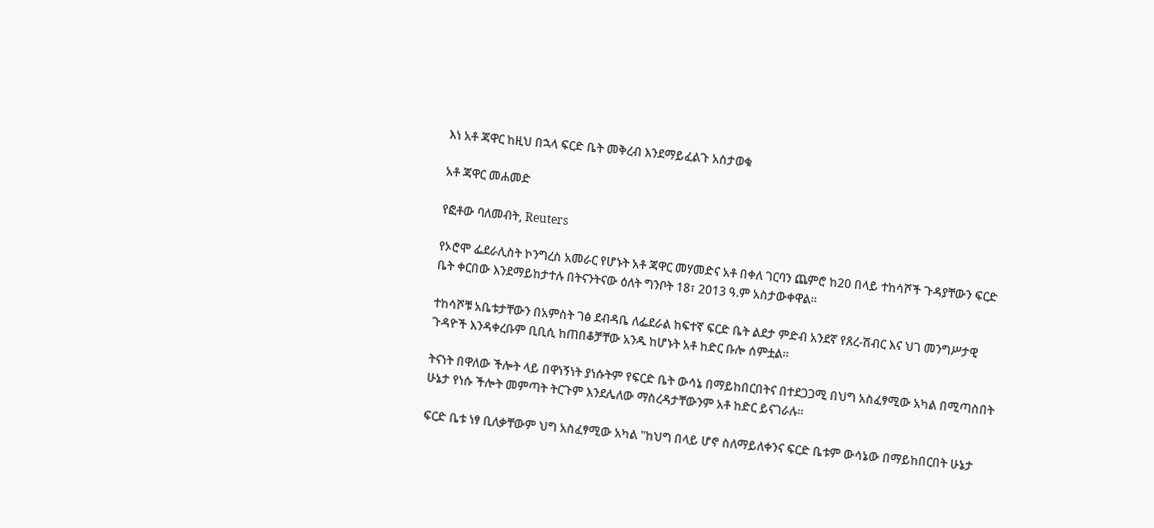እነ አቶ ጃዋር ከዚህ በኋላ ፍርድ ቤት መቅረብ እንደማይፈልጉ አስታወቁ

አቶ ጃዋር መሐመድ

የፎቶው ባለመብት, Reuters

የኦሮሞ ፌደራሊስት ኮንግረስ አመራር የሆኑት አቶ ጃዋር መሃመድና አቶ በቀለ ገርባን ጨምሮ ከ20 በላይ ተከሳሾች ጉዳያቸውን ፍርድ ቤት ቀርበው እንደማይከታተሉ በትናንትናው ዕለት ግንቦት 18፣ 2013 ዓ.ም አስታውቀዋል።

ተከሳሾቹ አቤቱታቸውን በአምስት ገፅ ደብዳቤ ለፌደራል ከፍተኛ ፍርድ ቤት ልደታ ምድብ አንደኛ የጸረ-ሽብር እና ህገ መንግሥታዊ ጉዳዮች እንዳቀረቡም ቢቢሲ ከጠበቆቻቸው አንዱ ከሆኑት አቶ ከድር ቡሎ ሰምቷል።

ትናነት በዋለው ችሎት ላይ በዋነኝነት ያነሱትም የፍርድ ቤት ውሳኔ በማይከበርበትና በተደጋጋሚ በህግ አስፈፃሚው አካል በሚጣስበት ሁኔታ የነሱ ችሎት መምጣት ትርጉም እንደሌለው ማስረዳታቸውንም አቶ ከድር ይናገራሉ።

ፍርድ ቤቱ ነፃ ቢለቃቸውም ህግ አስፈፃሚው አካል "ከህግ በላይ ሆኖ ስለማይለቀንና ፍርድ ቤቱም ውሳኔው በማይከበርበት ሁኔታ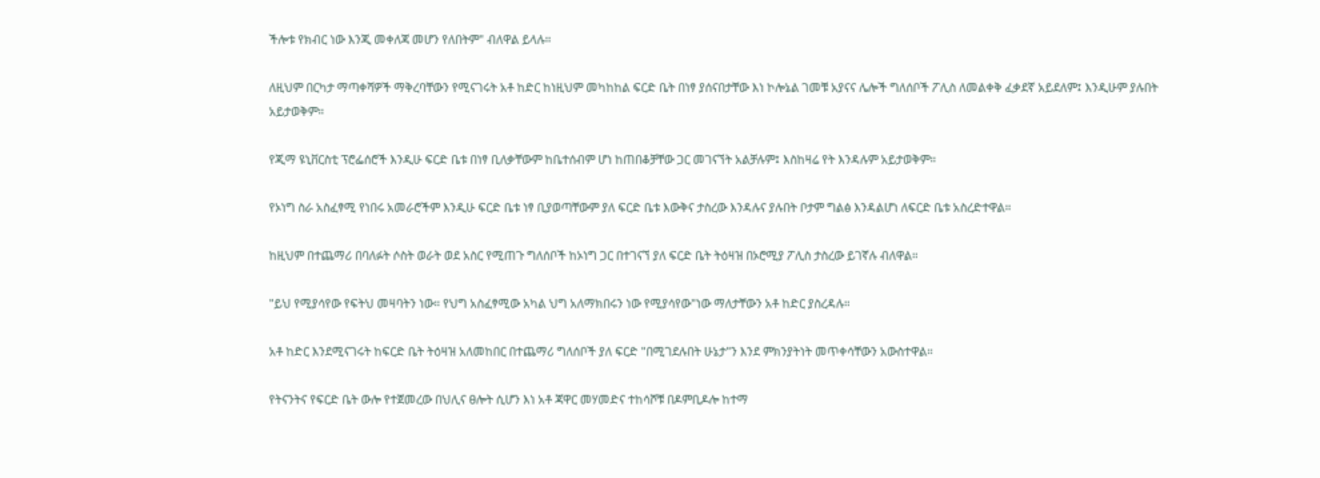ችሎቱ የክብር ነው እንጂ መቀለጃ መሆን የለበትም" ብለዋል ይላሉ።

ለዚህም በርካታ ማጣቀሻዎች ማቅረባቸውን የሚናገሩት አቶ ከድር ከነዚህም መካከከል ፍርድ ቤት በነፃ ያሰናበታቸው እነ ኮሎኔል ገመቹ አያናና ሌሎች ግለሰቦች ፖሊስ ለመልቀቅ ፈቃደኛ አይደለም፤ እንዲሁም ያሉበት አይታወቅም።

የጂማ ዩኒቨርስቲ ፕሮፌሰሮች እንዲሁ ፍርድ ቤቱ በነፃ ቢለቃቸውም ከቤተሰብም ሆነ ከጠበቆቻቸው ጋር መገናኘት አልቻሉም፤ እስከዛሬ የት እንዳሉም አይታወቅም።

የኦነግ ስራ አስፈፃሚ የነበሩ አመራሮችም እንዲሁ ፍርድ ቤቱ ነፃ ቢያወጣቸውም ያለ ፍርድ ቤቱ እውቅና ታስረው እንዳሉና ያሉበት ቦታም ግልፅ እንዳልሆነ ለፍርድ ቤቱ አስረድተዋል።

ከዚህም በተጨማሪ በባለፉት ሶስት ወራት ወደ አስር የሚጠጉ ግለሰቦች ከኦነግ ጋር በተገናኘ ያለ ፍርድ ቤት ትዕዛዝ በኦሮሚያ ፖሊስ ታስረው ይገኛሉ ብለዋል።

"ይህ የሚያሳየው የፍትህ መዛባትን ነው። የህግ አስፈፃሚው አካል ህግ አለማክበሩን ነው የሚያሳየው"ነው ማለታቸውን አቶ ከድር ያስረዳሉ።

አቶ ከድር እንደሚናገሩት ከፍርድ ቤት ትዕዛዝ አለመከበር በተጨማሪ ግለሰቦች ያለ ፍርድ "በሚገደሉበት ሁኔታ"ን እንደ ምክንያትነት መጥቀሳቸውን አውስተዋል።

የትናንትና የፍርድ ቤት ውሎ የተጀመረው በህሊና ፀሎት ሲሆን እነ አቶ ጃዋር መሃመድና ተከሳሾቹ በዶምቢዶሎ ከተማ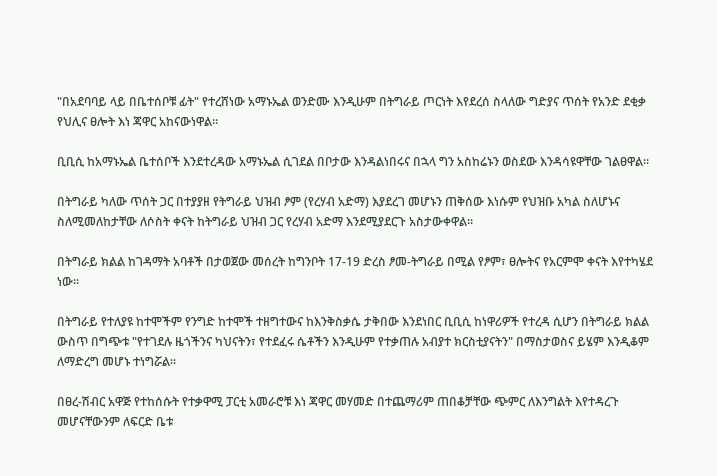"በአደባባይ ላይ በቤተሰቦቹ ፊት" የተረሸነው አማኑኤል ወንድሙ እንዲሁም በትግራይ ጦርነት እየደረሰ ስላለው ግድያና ጥሰት የአንድ ደቂቃ የህሊና ፀሎት እነ ጃዋር አከናውነዋል።

ቢቢሲ ከአማኑኤል ቤተሰቦች እንደተረዳው አማኑኤል ሲገደል በቦታው እንዳልነበሩና በኋላ ግን አስከሬኑን ወስደው እንዳሳዩዋቸው ገልፀዋል።

በትግራይ ካለው ጥሰት ጋር በተያያዘ የትግራይ ህዝብ ፆም (የረሃብ አድማ) እያደረገ መሆኑን ጠቅሰው እነሱም የህዝቡ አካል ስለሆኑና ስለሚመለከታቸው ለሶስት ቀናት ከትግራይ ህዝብ ጋር የረሃብ አድማ እንደሚያደርጉ አስታውቀዋል።

በትግራይ ክልል ከገዳማት አባቶች በታወጀው መሰረት ከግንቦት 17-19 ድረስ ፆመ-ትግራይ በሚል የፆም፣ ፀሎትና የአርምሞ ቀናት እየተካሄደ ነው።

በትግራይ የተለያዩ ከተሞችም የንግድ ከተሞች ተዘግተውና ከእንቅስቃሴ ታቅበው እንደነበር ቢቢሲ ከነዋሪዎች የተረዳ ሲሆን በትግራይ ክልል ውስጥ በግጭቱ "የተገደሉ ዜጎችንና ካህናትን፣ የተደፈሩ ሴቶችን እንዲሁም የተቃጠሉ አብያተ ክርስቲያናትን" በማስታወስና ይሄም እንዲቆም ለማድረግ መሆኑ ተነግሯል።

በፀረ-ሽብር አዋጅ የተከሰሱት የተቃዋሚ ፓርቲ አመራሮቹ እነ ጃዋር መሃመድ በተጨማሪም ጠበቆቻቸው ጭምር ለእንግልት እየተዳረጉ መሆናቸውንም ለፍርድ ቤቱ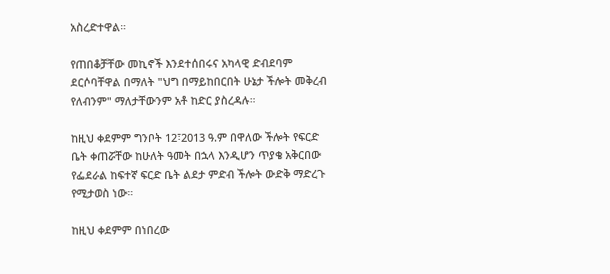አስረድተዋል።

የጠበቆቻቸው መኪኖች እንደተሰበሩና አካላዊ ድብደባም ደርሶባቸዋል በማለት "ህግ በማይከበርበት ሁኔታ ችሎት መቅረብ የለብንም" ማለታቸውንም አቶ ከድር ያስረዳሉ።

ከዚህ ቀደምም ግንቦት 12፣2013 ዓ.ም በዋለው ችሎት የፍርድ ቤት ቀጠሯቸው ከሁለት ዓመት በኋላ እንዲሆን ጥያቄ አቅርበው የፌደራል ከፍተኛ ፍርድ ቤት ልደታ ምድብ ችሎት ውድቅ ማድረጉ የሚታወስ ነው።

ከዚህ ቀደምም በነበረው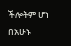ችሎትም ሆነ በአሁኑ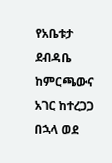የአቤቱታ ደብዳቤ ከምርጫውና አገር ከተረጋጋ በኋላ ወደ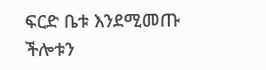ፍርድ ቤቱ እንደሚመጡ ችሎቱን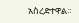አስረድተዋል።